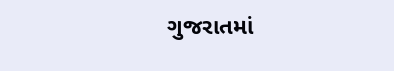ગુજરાતમાં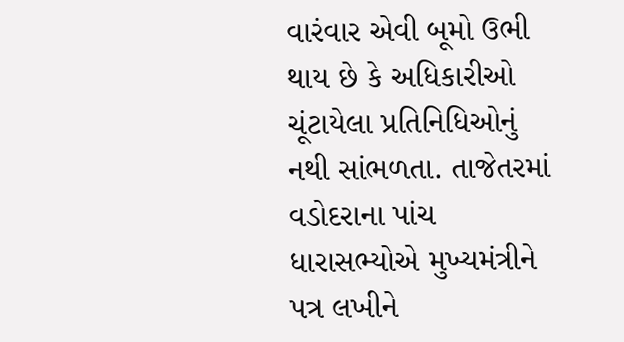વારંવાર એવી બૂમો ઉભી થાય છે કે અધિકારીઓ ચૂંટાયેલા પ્રતિનિધિઓનું નથી સાંભળતા. તાજેતરમાં વડોદરાના પાંચ ધારાસભ્યોએ મુખ્યમંત્રીને પત્ર લખીને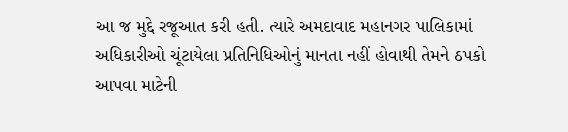આ જ મુદ્દે રજૂઆત કરી હતી. ત્યારે અમદાવાદ મહાનગર પાલિકામાં અધિકારીઓ ચૂંટાયેલા પ્રતિનિધિઓનું માનતા નહીં હોવાથી તેમને ઠપકો આપવા માટેની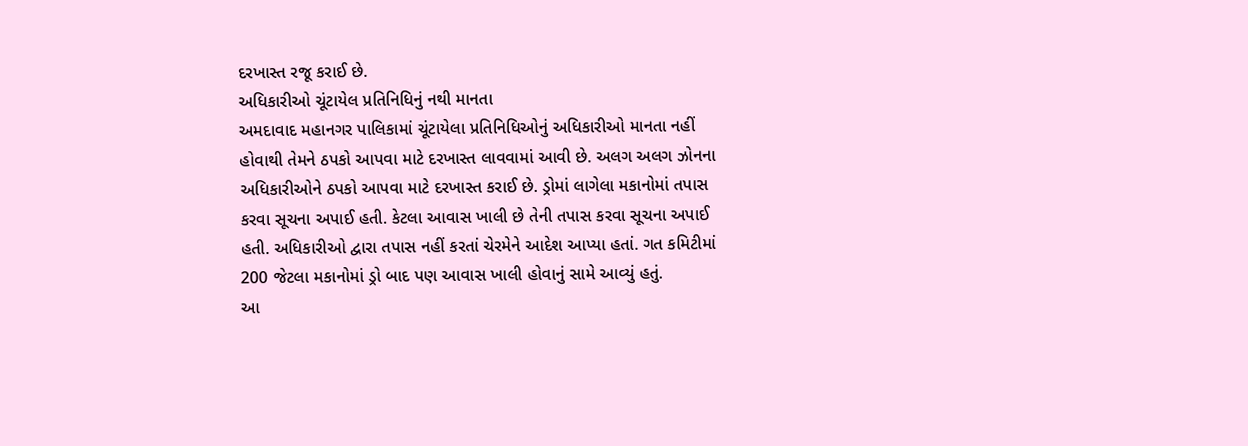દરખાસ્ત રજૂ કરાઈ છે.
અધિકારીઓ ચૂંટાયેલ પ્રતિનિધિનું નથી માનતા
અમદાવાદ મહાનગર પાલિકામાં ચૂંટાયેલા પ્રતિનિધિઓનું અધિકારીઓ માનતા નહીં હોવાથી તેમને ઠપકો આપવા માટે દરખાસ્ત લાવવામાં આવી છે. અલગ અલગ ઝોનના અધિકારીઓને ઠપકો આપવા માટે દરખાસ્ત કરાઈ છે. ડ્રોમાં લાગેલા મકાનોમાં તપાસ કરવા સૂચના અપાઈ હતી. કેટલા આવાસ ખાલી છે તેની તપાસ કરવા સૂચના અપાઈ હતી. અધિકારીઓ દ્વારા તપાસ નહીં કરતાં ચેરમેને આદેશ આપ્યા હતાં. ગત કમિટીમાં 200 જેટલા મકાનોમાં ડ્રો બાદ પણ આવાસ ખાલી હોવાનું સામે આવ્યું હતું.
આ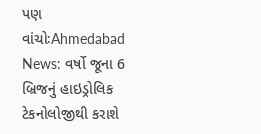પણ વાંચોઃAhmedabad News: વર્ષો જૂના 6 બ્રિજનું હાઇડ્રોલિક ટેકનોલોજીથી કરાશે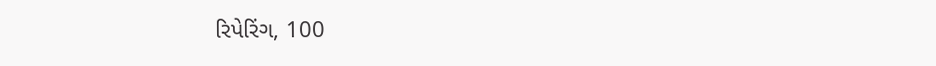રિપેરિંગ, 100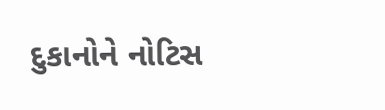દુકાનોને નોટિસ